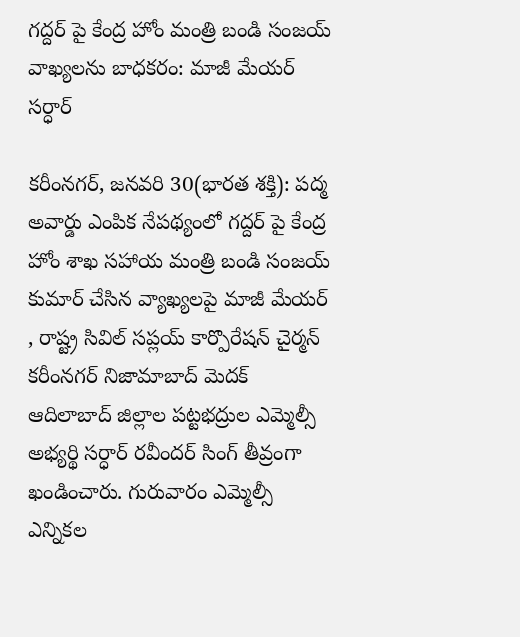గద్దర్ పై కేంద్ర హోం మంత్రి బండి సంజయ్ వాఖ్యలను బాధకరం: మాజీ మేయర్ సర్ధార్

కరీంనగర్, జనవరి 30(భారత శక్తి): పద్మ అవార్డు ఎంపిక నేపథ్యంలో గద్దర్ పై కేంద్ర హోం శాఖ సహాయ మంత్రి బండి సంజయ్ కుమార్ చేసిన వ్యాఖ్యలపై మాజీ మేయర్ , రాష్ట్ర సివిల్ సప్లయ్ కార్పొరేషన్ చైర్మన్ కరీంనగర్ నిజామాబాద్ మెదక్ ఆదిలాబాద్ జిల్లాల పట్టభద్రుల ఎమ్మెల్సీ అభ్యర్థి సర్ధార్ రవీందర్ సింగ్ తీవ్రంగా ఖండించారు. గురువారం ఎమ్మెల్సీ ఎన్నికల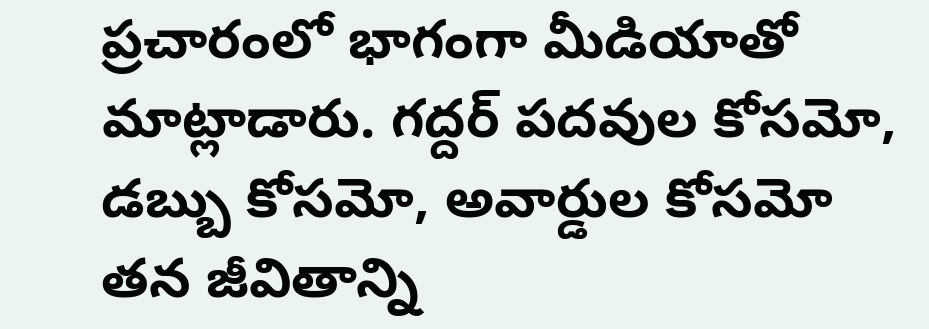ప్రచారంలో భాగంగా మీడియాతో మాట్లాడారు. గద్దర్ పదవుల కోసమో, డబ్బు కోసమో, అవార్డుల కోసమో తన జీవితాన్ని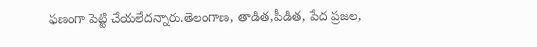ఫణంగా పెట్టి చేయలేదన్నారు.తెలంగాణ, తాడిత,పీడిత, పేద ప్రజల,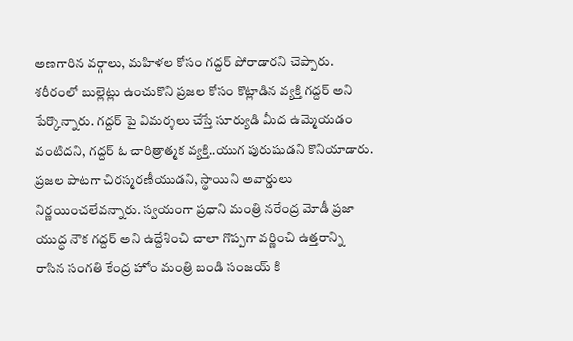అణగారిన వర్గాలు, మహిళల కోసం గద్దర్ పోరాడారని చెప్పారు. శరీరంలో బుల్లెట్లు ఉంచుకొని ప్రజల కోసం కొట్లాడిన వ్యక్తి గద్దర్ అని పేర్కొన్నారు. గద్దర్ పై విమర్శలు చేస్తే సూర్యుడి మీద ఉమ్మెయడం వంటిదని, గద్దర్ ఓ చారిత్రాత్మక వ్యక్తి..యుగ పురుషుడని కొనియాడారు. ప్రజల పాటగా చిరస్మరణీయుడని, స్థాయిని అవార్డులు నిర్ణయించలేవన్నారు. స్వయంగా ప్రధాని మంత్రి నరేంద్ర మోడీ ప్రజా యుద్ధ నౌక గద్దర్ అని ఉద్దేశించి చాలా గొప్పగా వర్ణించి ఉత్తరాన్ని రాసిన సంగతి కేంద్ర హోం మంత్రి బండి సంజయ్ కి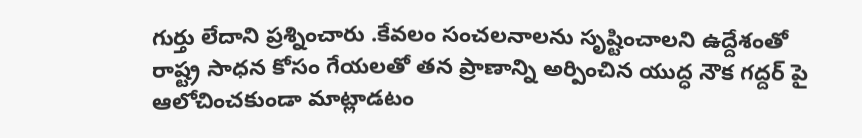గుర్తు లేదాని ప్రశ్నించారు .కేవలం సంచలనాలను సృష్టించాలని ఉద్దేశంతో రాష్ట్ర సాధన కోసం గేయలతో తన ప్రాణాన్ని అర్పించిన యుద్ధ నౌక గద్దర్ పై ఆలోచించకుండా మాట్లాడటం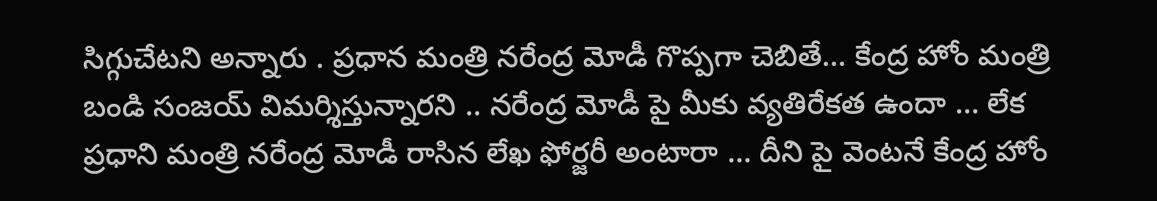సిగ్గుచేటని అన్నారు . ప్రధాన మంత్రి నరేంద్ర మోడీ గొప్పగా చెబితే… కేంద్ర హోం మంత్రి బండి సంజయ్ విమర్శిస్తున్నారని .. నరేంద్ర మోడీ పై మీకు వ్యతిరేకత ఉందా … లేక ప్రధాని మంత్రి నరేంద్ర మోడీ రాసిన లేఖ ఫోర్జరీ అంటారా … దీని పై వెంటనే కేంద్ర హోం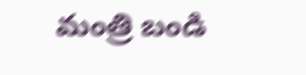మంత్రి బండి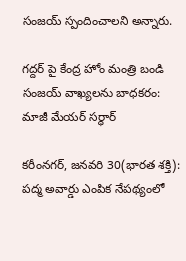సంజయ్ స్పందించాలని అన్నారు.

గద్దర్ పై కేంద్ర హోం మంత్రి బండి సంజయ్ వాఖ్యలను బాధకరం: మాజీ మేయర్ సర్ధార్

కరీంనగర్, జనవరి 30(భారత శక్తి):
పద్మ అవార్డు ఎంపిక నేపథ్యంలో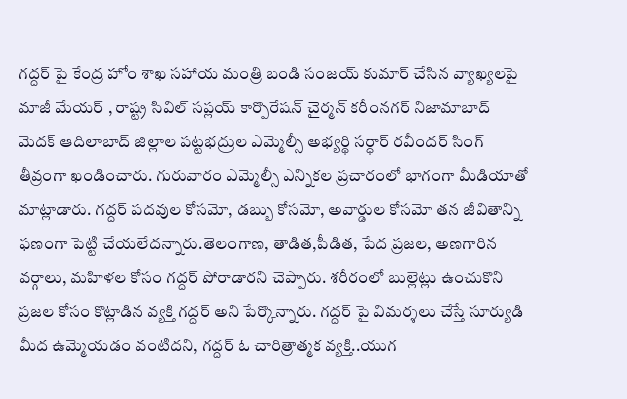గద్దర్ పై కేంద్ర హోం శాఖ సహాయ మంత్రి బండి సంజయ్ కుమార్ చేసిన వ్యాఖ్యలపై మాజీ మేయర్ , రాష్ట్ర సివిల్ సప్లయ్ కార్పొరేషన్ చైర్మన్ కరీంనగర్ నిజామాబాద్ మెదక్ ఆదిలాబాద్ జిల్లాల పట్టభద్రుల ఎమ్మెల్సీ అభ్యర్థి సర్ధార్ రవీందర్ సింగ్ తీవ్రంగా ఖండించారు. గురువారం ఎమ్మెల్సీ ఎన్నికల ప్రచారంలో భాగంగా మీడియాతో మాట్లాడారు. గద్దర్ పదవుల కోసమో, డబ్బు కోసమో, అవార్డుల కోసమో తన జీవితాన్ని ఫణంగా పెట్టి చేయలేదన్నారు.తెలంగాణ, తాడిత,పీడిత, పేద ప్రజల, అణగారిన వర్గాలు, మహిళల కోసం గద్దర్ పోరాడారని చెప్పారు. శరీరంలో బుల్లెట్లు ఉంచుకొని ప్రజల కోసం కొట్లాడిన వ్యక్తి గద్దర్ అని పేర్కొన్నారు. గద్దర్ పై విమర్శలు చేస్తే సూర్యుడి మీద ఉమ్మెయడం వంటిదని, గద్దర్ ఓ చారిత్రాత్మక వ్యక్తి..యుగ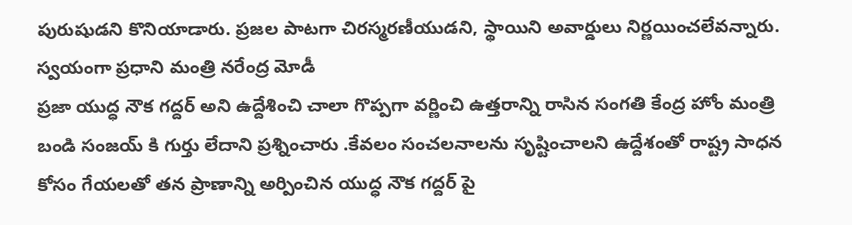పురుషుడని కొనియాడారు. ప్రజల పాటగా చిరస్మరణీయుడని, స్థాయిని అవార్డులు నిర్ణయించలేవన్నారు. స్వయంగా ప్రధాని మంత్రి నరేంద్ర మోడీ
ప్రజా యుద్ధ నౌక గద్దర్ అని ఉద్దేశించి చాలా గొప్పగా వర్ణించి ఉత్తరాన్ని రాసిన సంగతి కేంద్ర హోం మంత్రి బండి సంజయ్ కి గుర్తు లేదాని ప్రశ్నించారు .కేవలం సంచలనాలను సృష్టించాలని ఉద్దేశంతో రాష్ట్ర సాధన కోసం గేయలతో తన ప్రాణాన్ని అర్పించిన యుద్ధ నౌక గద్దర్ పై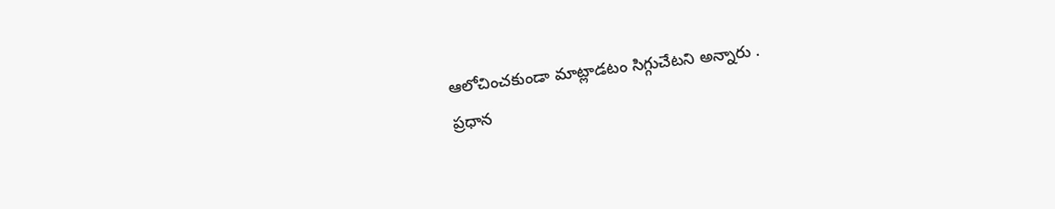ఆలోచించకుండా మాట్లాడటం సిగ్గుచేటని అన్నారు .
ప్రధాన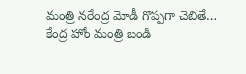మంత్రి నరేంద్ర మోడీ గొప్పగా చెబితే… కేంద్ర హోం మంత్రి బండి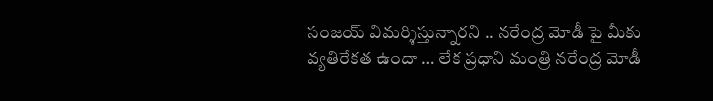సంజయ్ విమర్శిస్తున్నారని .. నరేంద్ర మోడీ పై మీకు వ్యతిరేకత ఉందా … లేక ప్రధాని మంత్రి నరేంద్ర మోడీ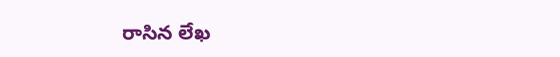రాసిన లేఖ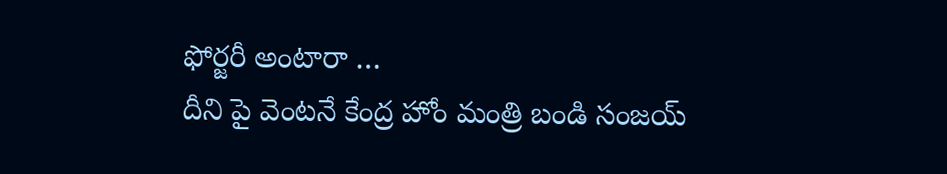ఫోర్జరీ అంటారా …
దీని పై వెంటనే కేంద్ర హోం మంత్రి బండి సంజయ్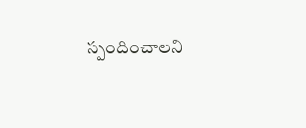స్పందించాలని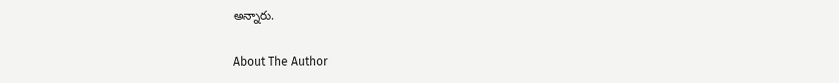అన్నారు.

About The Author